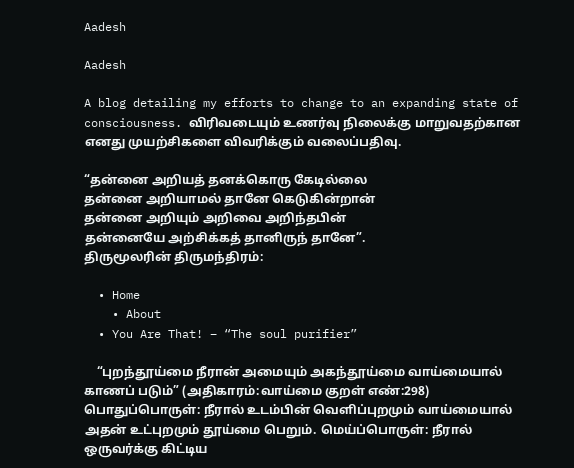Aadesh

Aadesh

A blog detailing my efforts to change to an expanding state of consciousness. விரிவடையும் உணர்வு நிலைக்கு மாறுவதற்கான எனது முயற்சிகளை விவரிக்கும் வலைப்பதிவு.

“தன்னை அறியத் தனக்கொரு கேடில்லை
தன்னை அறியாமல் தானே கெடுகின்றான்
தன்னை அறியும் அறிவை அறிந்தபின்
தன்னையே அற்சிக்கத் தானிருந் தானே”.
திருமூலரின் திருமந்திரம்:

  • Home
    • About
  • You Are That! – “The soul purifier”

    “புறந்தூய்மை நீரான் அமையும் அகந்தூய்மை வாய்மையால் காணப் படும்” (அதிகாரம்:வாய்மை குறள் எண்:298) பொதுப்பொருள்: நீரால் உடம்பின் வெளிப்புறமும் வாய்மையால் அதன் உட்புறமும் தூய்மை பெறும். மெய்ப்பொருள்: நீரால் ஒருவர்க்கு கிட்டிய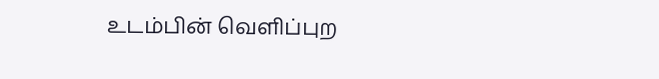உடம்பின் வெளிப்புற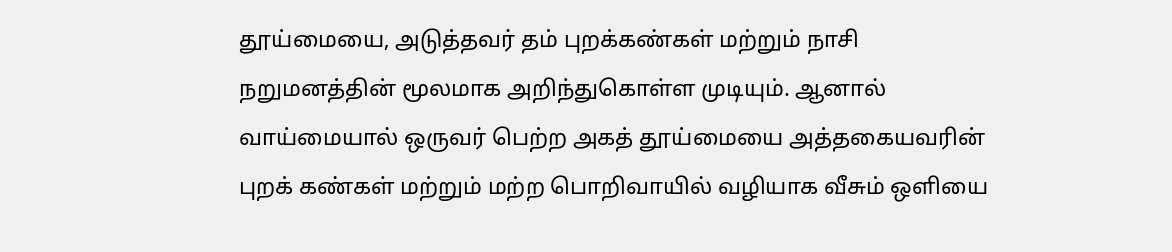தூய்மையை, அடுத்தவர் தம் புறக்கண்கள் மற்றும் நாசி நறுமனத்தின் மூலமாக அறிந்துகொள்ள முடியும். ஆனால் வாய்மையால் ஒருவர் பெற்ற அகத் தூய்மையை அத்தகையவரின் புறக் கண்கள் மற்றும் மற்ற பொறிவாயில் வழியாக வீசும் ஒளியை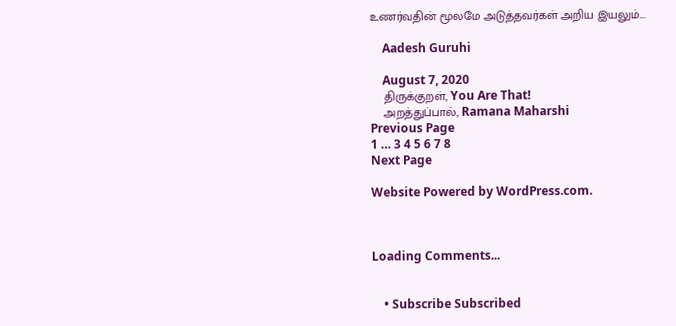உணர்வதின் மூலமே அடுத்தவர்கள் அறிய இயலும்.…

    Aadesh Guruhi

    August 7, 2020
    திருக்குறள், You Are That!
    அறத்துப்பால், Ramana Maharshi
Previous Page
1 … 3 4 5 6 7 8
Next Page

Website Powered by WordPress.com.



Loading Comments...


    • Subscribe Subscribed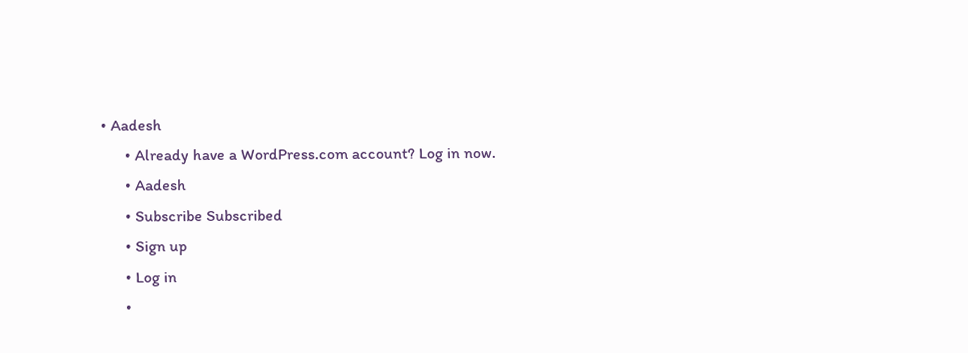• Aadesh
      • Already have a WordPress.com account? Log in now.
      • Aadesh
      • Subscribe Subscribed
      • Sign up
      • Log in
      •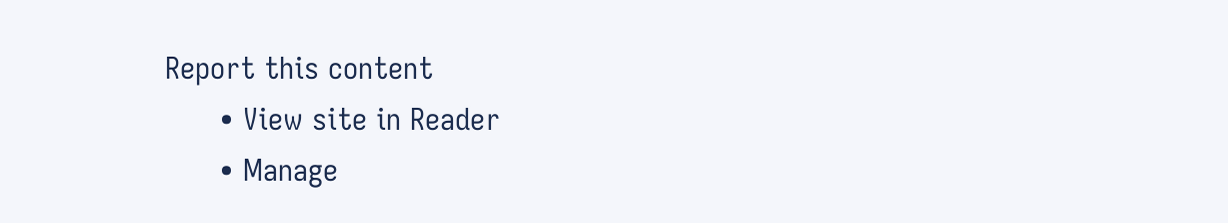Report this content
      • View site in Reader
      • Manage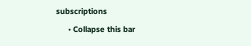subscriptions
      • Collapse this bar